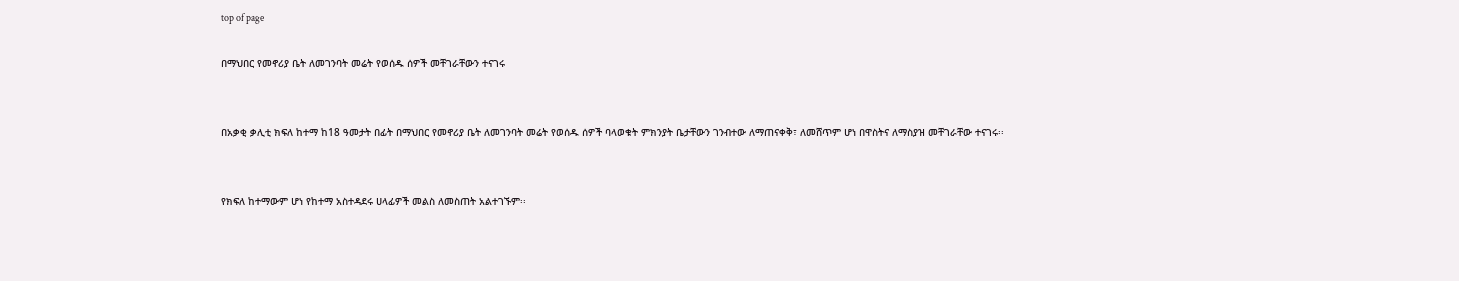top of page

በማህበር የመኖሪያ ቤት ለመገንባት መሬት የወሰዱ ሰዎች መቸገራቸውን ተናገሩ


በአቃቂ ቃሊቲ ክፍለ ከተማ ከ18 ዓመታት በፊት በማህበር የመኖሪያ ቤት ለመገንባት መሬት የወሰዱ ሰዎች ባላወቁት ምክንያት ቤታቸውን ገንብተው ለማጠናቀቅ፣ ለመሸጥም ሆነ በዋስትና ለማስያዝ መቸገራቸው ተናገሩ፡፡


የክፍለ ከተማውም ሆነ የከተማ አስተዳደሩ ሀላፊዎች መልስ ለመስጠት አልተገኙም፡፡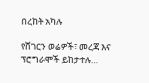በረከት አካሉ

የሸገርን ወሬዎች፣ መረጃ እና ፕሮግራሞች ይከታተሉ…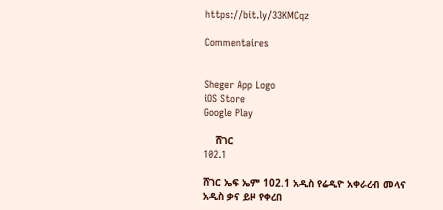https://bit.ly/33KMCqz

Commentaires


Sheger App Logo
iOS Store
Google Play

    ሸገር
102.1

ሸገር ኤፍ ኤም 102.1 አዲስ የሬዲዮ አቀራረብ መላና አዲስ ቃና ይዞ የቀረበ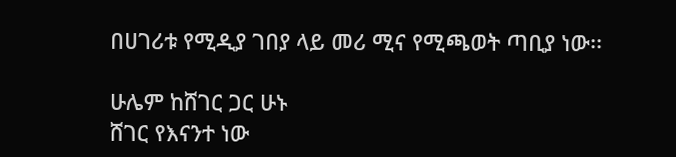በሀገሪቱ የሚዲያ ገበያ ላይ መሪ ሚና የሚጫወት ጣቢያ ነው፡፡

ሁሌም ከሸገር ጋር ሁኑ
ሸገር የእናንተ ነው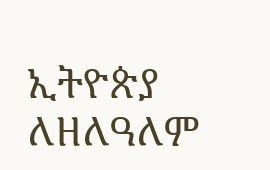ኢትዮጵያ ለዘለዓለም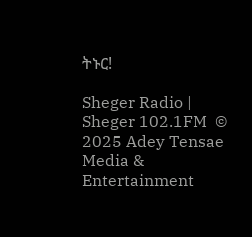ትኑር!

Sheger Radio | Sheger 102.1FM  © 2025 Adey Tensae Media & Entertainment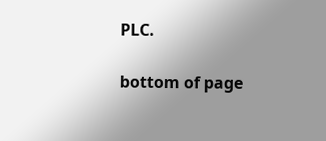PLC.

bottom of page